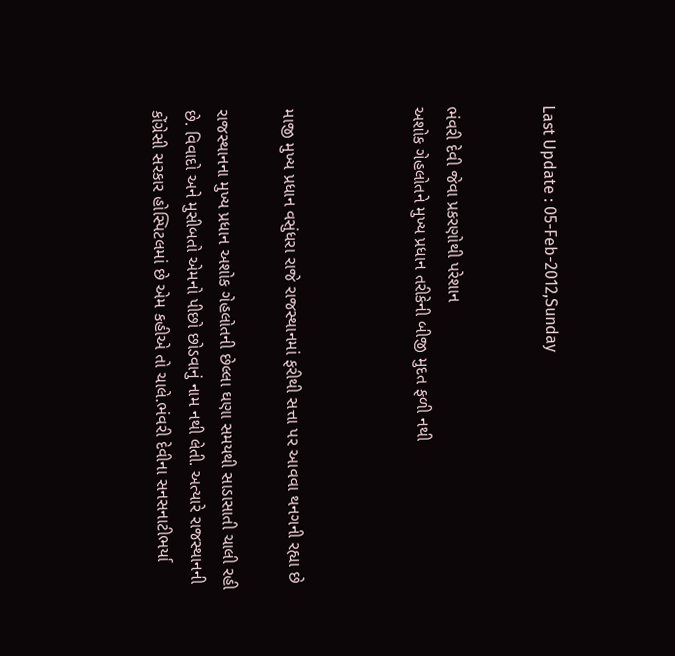Last Update : 05-Feb-2012,Sunday


ભંવરી દેવી જેવા પ્રકરણોથી પરેશાન
અશોક ગેહલોતને મુખ્ય પ્રધાન તરીકેની બીજી મુદત ફળી નથી



માજી મુખ્ય પ્રધાન વસુંધરા રાજે રાજસ્થાનમાં ફરીથી સત્તા પર આવવા થનગની રહ્યા છે

રાજસ્થાનના મુખ્ય પ્રધાન અશોક ગેહલોતની છેલ્લા ઘણા સમયથી સાડાસાતી ચાલી રહી છે. વિવાદો અને મુસીબતો એમનો પીછો છોડવાનું નામ નથી લેતી. અત્યારે રાજસ્થાનની કોંગ્રેસી સરકાર હોસ્પિટલમાં છે એમ કહીએ તો ચાલે.ભંવરી દેવીના સનસનાટીભર્યા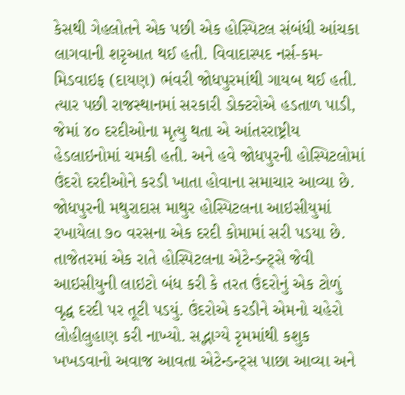કેસથી ગેહલોતને એક પછી એક હોસ્પિટલ સંબંધી આંચકા લાગવાની શરૃઆત થઈ હતી. વિવાદાસ્પદ નર્સ-કમ-મિડવાઇફ (દાયણ) ભંવરી જોધપુરમાંથી ગાયબ થઈ હતી. ત્યાર પછી રાજસ્થાનમાં સરકારી ડોક્ટરોએ હડતાળ પાડી, જેમાં ૪૦ દરદીઓના મૃત્યુ થતા એ આંતરરાષ્ટ્રીય હેડલાઇનોમાં ચમકી હતી. અને હવે જોધપુરની હોસ્પિટલોમાં ઉંદરો દરદીઓને કરડી ખાતા હોવાના સમાચાર આવ્યા છે.
જોધપુરની મથુરાદાસ માથુર હોસ્પિટલના આઇસીયુમાં રખાયેલા ૭૦ વરસના એક દરદી કોમામાં સરી પડયા છે. તાજેતરમાં એક રાતે હોસ્પિટલના એટેન્ડન્ટ્સે જેવી આઇસીયુની લાઇટો બંધ કરી કે તરત ઉંદરોનું એક ટોળું વૃદ્ધ દરદી પર તૂટી પડયું. ઉંદરોએ કરડીને એમનો ચહેરો લોહીલુહાણ કરી નાખ્યો. સદ્ભાગ્યે રૃમમાંથી કશુક ખખડવાનો અવાજ આવતા એટેન્ડન્ટ્સ પાછા આવ્યા અને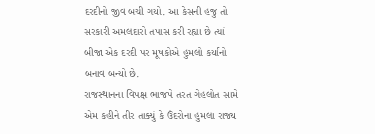દરદીનો જીવ બચી ગયો. આ કેસની હજુ તો સરકારી અમલદારો તપાસ કરી રહ્યા છે ત્યાં બીજા એક દરદી પર મૂષકોએ હુમલો કર્યાનો બનાવ બન્યો છે.
રાજસ્થાનના વિપક્ષ ભાજપે તરત ગેહલોત સામે એમ કહીને તીર તાક્યું કે ઉંદરોના હુમલા રાજ્ય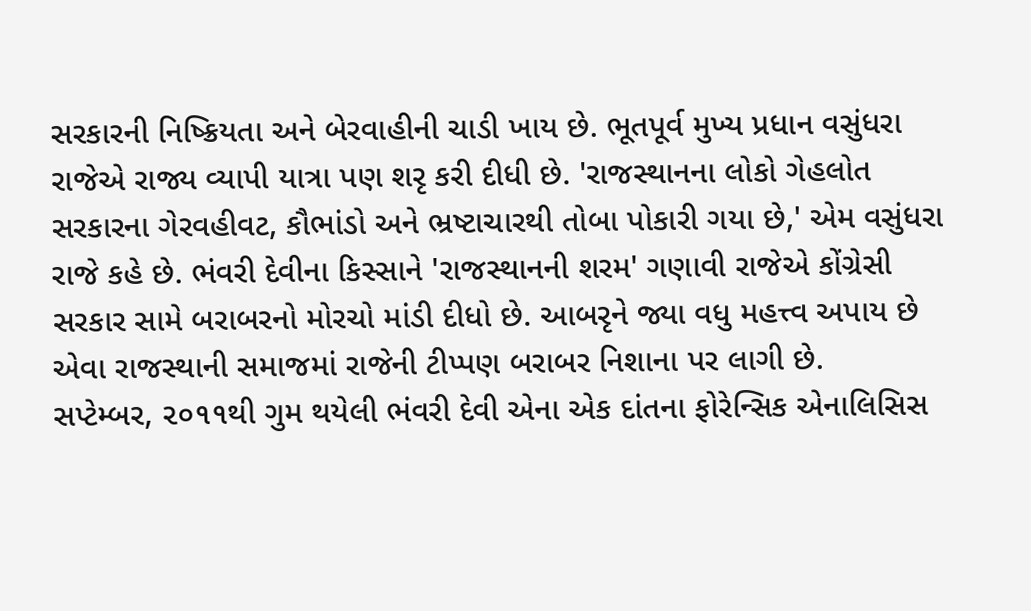સરકારની નિષ્ક્રિયતા અને બેરવાહીની ચાડી ખાય છે. ભૂતપૂર્વ મુખ્ય પ્રધાન વસુંધરા રાજેએ રાજ્ય વ્યાપી યાત્રા પણ શરૃ કરી દીધી છે. 'રાજસ્થાનના લોકો ગેહલોત સરકારના ગેરવહીવટ, કૌભાંડો અને ભ્રષ્ટાચારથી તોબા પોકારી ગયા છે,' એમ વસુંધરા રાજે કહે છે. ભંવરી દેવીના કિસ્સાને 'રાજસ્થાનની શરમ' ગણાવી રાજેએ કોંગ્રેસી સરકાર સામે બરાબરનો મોરચો માંડી દીધો છે. આબરૃને જ્યા વધુ મહત્ત્વ અપાય છે એવા રાજસ્થાની સમાજમાં રાજેની ટીપ્પણ બરાબર નિશાના પર લાગી છે.
સપ્ટેમ્બર, ૨૦૧૧થી ગુમ થયેલી ભંવરી દેવી એના એક દાંતના ફોરેન્સિક એનાલિસિસ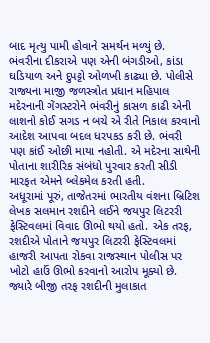બાદ મૃત્યુ પામી હોવાને સમર્થન મળ્યું છે. ભંવરીના દીકરાએ પણ એની બંગડીઓ, કાંડા ઘડિયાળ અને દુપટ્ટો ઓળખી કાઢ્યા છે. પોલીસે રાજ્યના માજી જળસ્ત્રોત પ્રધાન મહિપાલ મદેરનાની ગેંગસ્ટરોને ભંવરીનું કાસળ કાઢી એની લાશનો કોઈ સગડ ન બચે એ રીતે નિકાલ કરવાનો આદેશ આપવા બદલ ધરપકડ કરી છે. ભંવરી પણ કાંઈ ઓછી માયા નહોતી. એ મદેરના સાથેની પોતાના શારીરિક સંબંધો પુરવાર કરતી સીડી મારફત એમને બ્લેકમેલ કરતી હતી.
અધૂરામાં પૂરું, તાજેતરમાં ભારતીય વંશના બ્રિટિશ લેખક સલમાન રશદીને લઈને જયપુર લિટરરી ફેસ્ટિવલમાં વિવાદ ઊભો થયો હતો. એક તરફ, રશદીએ પોતાને જયપુર લિટરરી ફેસ્ટિવલમાં હાજરી આપતા રોકવા રાજસ્થાન પોલીસ પર ખોટો હાઉં ઊભો કરવાનો આરોપ મૂક્યો છે. જ્યારે બીજી તરફ રશદીની મુલાકાત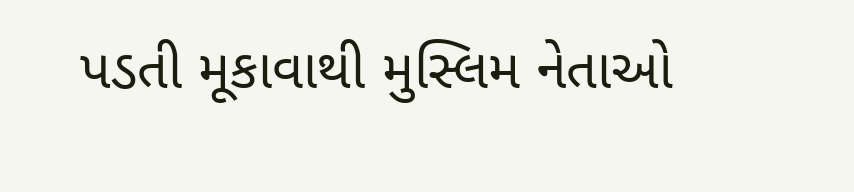પડતી મૂકાવાથી મુસ્લિમ નેતાઓ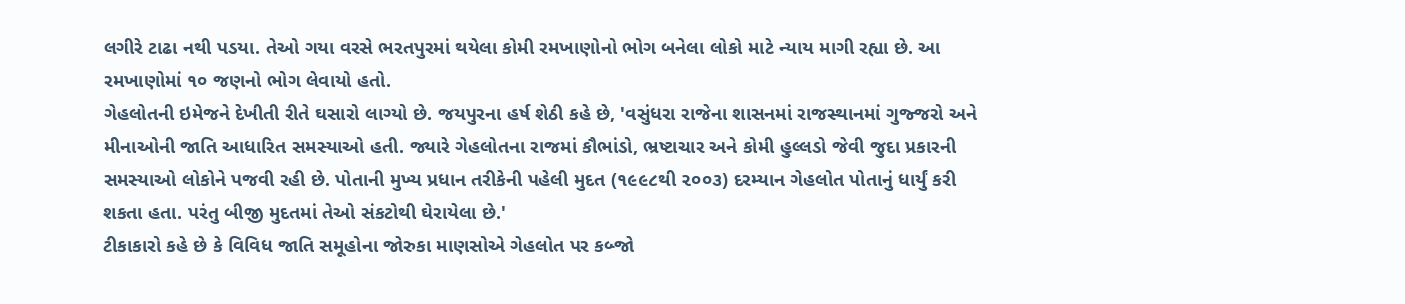લગીરે ટાઢા નથી પડયા. તેઓ ગયા વરસે ભરતપુરમાં થયેલા કોમી રમખાણોનો ભોગ બનેલા લોકો માટે ન્યાય માગી રહ્યા છે. આ રમખાણોમાં ૧૦ જણનો ભોગ લેવાયો હતો.
ગેહલોતની ઇમેજને દેખીતી રીતે ઘસારો લાગ્યો છે. જયપુરના હર્ષ શેઠી કહે છે, 'વસુંધરા રાજેના શાસનમાં રાજસ્થાનમાં ગુજ્જરો અને મીનાઓની જાતિ આધારિત સમસ્યાઓ હતી. જ્યારે ગેહલોતના રાજમાં કૌભાંડો, ભ્રષ્ટાચાર અને કોમી હુલ્લડો જેવી જુદા પ્રકારની સમસ્યાઓ લોકોને પજવી રહી છે. પોતાની મુખ્ય પ્રધાન તરીકેની પહેલી મુદત (૧૯૯૮થી ૨૦૦૩) દરમ્યાન ગેહલોત પોતાનું ધાર્યું કરી શકતા હતા. પરંતુ બીજી મુદતમાં તેઓ સંકટોથી ઘેરાયેલા છે.'
ટીકાકારો કહે છે કે વિવિધ જાતિ સમૂહોના જોરુકા માણસોએ ગેહલોત પર કબ્જો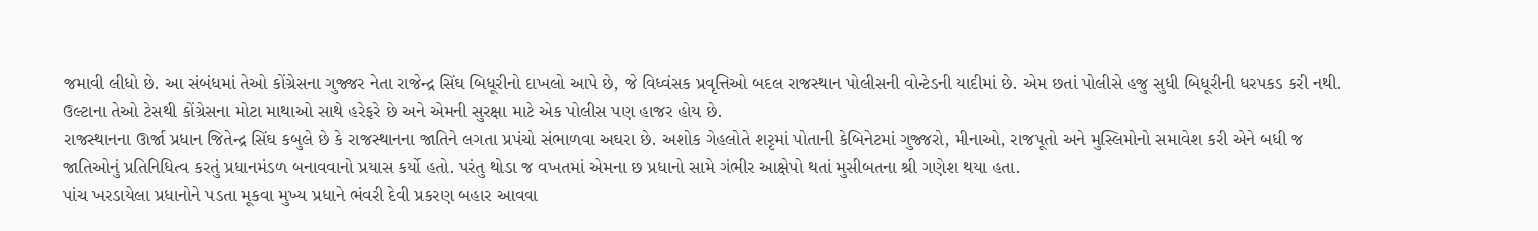જમાવી લીધો છે. આ સંબંધમાં તેઓ કોંગ્રેસના ગુજ્જર નેતા રાજેન્દ્ર સિંઘ બિધૂરીનો દાખલો આપે છે, જે વિધ્વંસક પ્રવૃત્તિઓ બદલ રાજસ્થાન પોલીસની વોન્ટેડની યાદીમાં છે. એમ છતાં પોલીસે હજુ સુધી બિધૂરીની ધરપકડ કરી નથી. ઉલ્ટાના તેઓ ટેસથી કોંગ્રેસના મોટા માથાઓ સાથે હરેફરે છે અને એમની સુરક્ષા માટે એક પોલીસ પણ હાજર હોય છે.
રાજસ્થાનના ઊર્જા પ્રધાન જિતેન્દ્ર સિંઘ કબુલે છે કે રાજસ્થાનના જાતિને લગતા પ્રપંચો સંભાળવા અઘરા છે. અશોક ગેહલોતે શરૃમાં પોતાની કેબિનેટમાં ગુજ્જરો, મીનાઓ, રાજપૂતો અને મુસ્લિમોનો સમાવેશ કરી એને બધી જ જાતિઓનું પ્રતિનિધિત્વ કરતું પ્રધાનમંડળ બનાવવાનો પ્રયાસ કર્યો હતો. પરંતુ થોડા જ વખતમાં એમના છ પ્રધાનો સામે ગંભીર આક્ષેપો થતાં મુસીબતના શ્રી ગણેશ થયા હતા.
પાંચ ખરડાયેલા પ્રધાનોને પડતા મૂકવા મુખ્ય પ્રધાને ભંવરી દેવી પ્રકરણ બહાર આવવા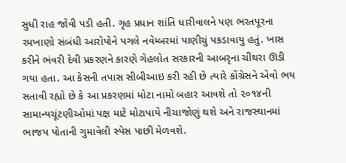સુધી રાહ જોવી પડી હતી. ગૃહ પ્રધાન શાંતિ ધારીવાલને પણ ભરતપૂરના રમખાણો સંબંધી આરોપોને પગલે નવેમ્બરમાં પાણીચું પકડાવાયુ હતું. ખાસ કરીને ભંવરી દેવી પ્રકરણને કારણે ગેહલોત સરકારની આબરૃના ચીંથરા ઊડી ગયા હતા. આ કેસની તપાસ સીબીઆઇ કરી રહી છે ત્યારે કોંગ્રેસને એવો ભય સતાવી રહ્યો છે કે આ પ્રકરણમાં મોટા નામો બહાર આવશે તો ૨૦૧૪ની સામાન્યચૂંટણીઓમાં પક્ષ માટે મોટાપાયે નીચાજોણું થશે અને રાજસ્થાનમાં ભાજપ પોતાની ગુમાવેલી સ્પેસ પાછી મેળવશે.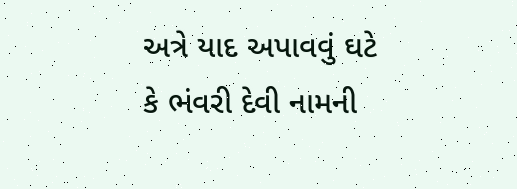અત્રે યાદ અપાવવું ઘટે કે ભંવરી દેવી નામની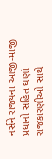નર્સને રાજ્યના આજી-માજી પ્રધાનો સહિત ઘણાં રાજકારણીઓ સાથે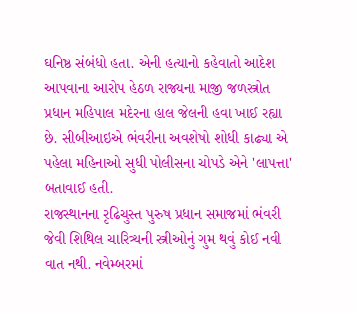ઘનિષ્ઠ સંબંધો હતા. એની હત્યાનો કહેવાતો આદેશ આપવાના આરોપ હેઠળ રાજ્યના માજી જળસ્ત્રોત પ્રધાન મહિપાલ મદેરના હાલ જેલની હવા ખાઈ રહ્યા છે. સીબીઆઇએ ભંવરીના અવશેષો શોધી કાઢ્યા એ પહેલા મહિનાઓ સુધી પોલીસના ચોપડે એને 'લાપત્તા' બતાવાઈ હતી.
રાજસ્થાનના રૃઢિચુસ્ત પુરુષ પ્રધાન સમાજમાં ભંવરી જેવી શિથિલ ચારિત્ર્યની સ્ત્રીઓનું ગુમ થવું કોઈ નવી વાત નથી. નવેમ્બરમાં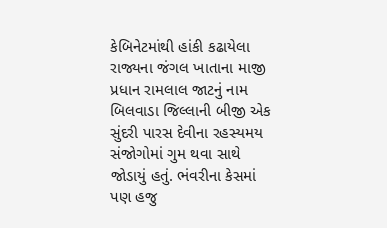કેબિનેટમાંથી હાંકી કઢાયેલા રાજ્યના જંગલ ખાતાના માજી પ્રધાન રામલાલ જાટનું નામ બિલવાડા જિલ્લાની બીજી એક સુંદરી પારસ દેવીના રહસ્યમય સંજોગોમાં ગુમ થવા સાથે જોડાયું હતું. ભંવરીના કેસમાં પણ હજુ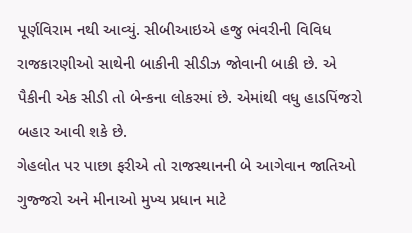પૂર્ણવિરામ નથી આવ્યું. સીબીઆઇએ હજુ ભંવરીની વિવિધ રાજકારણીઓ સાથેની બાકીની સીડીઝ જોવાની બાકી છે. એ પૈકીની એક સીડી તો બેન્કના લોકરમાં છે. એમાંથી વધુ હાડપિંજરો બહાર આવી શકે છે.
ગેહલોત પર પાછા ફરીએ તો રાજસ્થાનની બે આગેવાન જાતિઓ ગુજ્જરો અને મીનાઓ મુખ્ય પ્રધાન માટે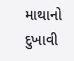માથાનો દુખાવી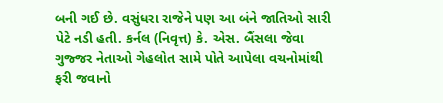બની ગઈ છે. વસુંધરા રાજેને પણ આ બંને જાતિઓ સારી પેટે નડી હતી. કર્નલ (નિવૃત્ત) કે. એસ. બૈંસલા જેવા ગુજ્જર નેતાઓ ગેહલોત સામે પોતે આપેલા વચનોમાંથી ફરી જવાનો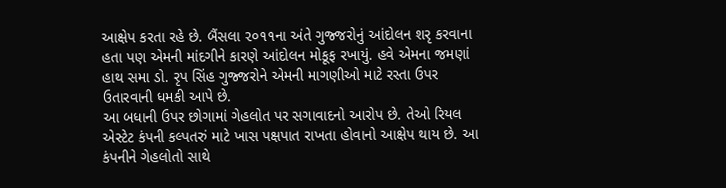આક્ષેપ કરતા રહે છે. બૈંસલા ૨૦૧૧ના અંતે ગુજ્જરોનું આંદોલન શરૃ કરવાના હતા પણ એમની માંદગીને કારણે આંદોલન મોકૂફ રખાયું. હવે એમના જમણાં હાથ સમા ડો. રૃપ સિંહ ગુજ્જરોને એમની માગણીઓ માટે રસ્તા ઉપર ઉતારવાની ધમકી આપે છે.
આ બધાની ઉપર છોગામાં ગેહલોત પર સગાવાદનો આરોપ છે. તેઓ રિયલ એસ્ટેટ કંપની કલ્પતરું માટે ખાસ પક્ષપાત રાખતા હોવાનો આક્ષેપ થાય છે. આ કંપનીને ગેહલોતો સાથે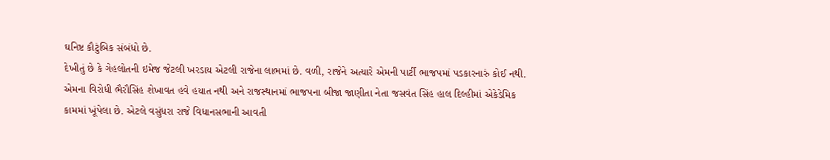ઘનિષ્ટ કૌટુંબિક સંબંધો છે.
દેખીતું છે કે ગેહલોતની ઇમેજ જેટલી ખરડાય એટલી રાજેના લાભમાં છે. વળી, રાજેને અત્યારે એમની પાર્ટી ભાજપમાં પડકારનારું કોઈ નથી. એમના વિરોધી ભૈરૌસિંહ શેખાવત હવે હયાત નથી અને રાજસ્થાનમાં ભાજપના બીજા જાણીતા નેતા જસવંત સિંહ હાલ દિલ્હીમાં એકેડેમિક કામમાં ખૂંપેલા છે. એટલે વસુંધરા રાજે વિધાનસભાની આવતી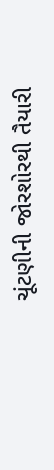ચૂંટણીની જોરશોરથી તૈયારી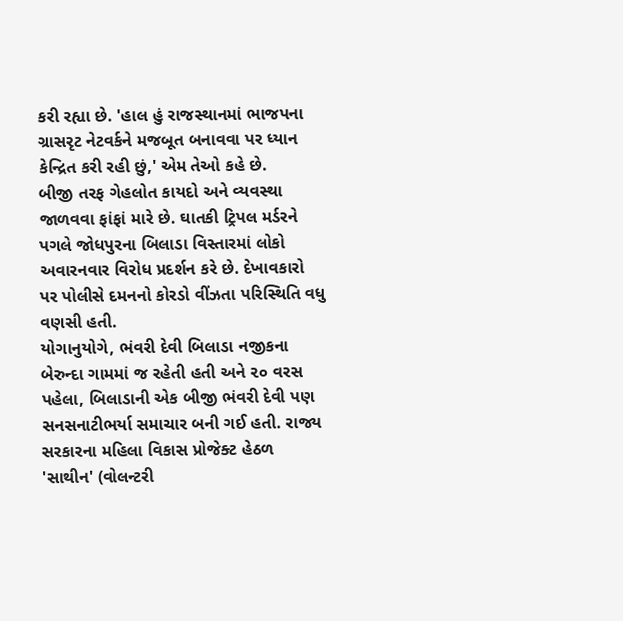કરી રહ્યા છે. 'હાલ હું રાજસ્થાનમાં ભાજપના ગ્રાસરૃટ નેટવર્કને મજબૂત બનાવવા પર ધ્યાન કેન્દ્રિત કરી રહી છું,' એમ તેઓ કહે છે.
બીજી તરફ ગેહલોત કાયદો અને વ્યવસ્થા જાળવવા ફાંફાં મારે છે. ઘાતકી ટ્રિપલ મર્ડરને પગલે જોધપુરના બિલાડા વિસ્તારમાં લોકો અવારનવાર વિરોધ પ્રદર્શન કરે છે. દેખાવકારો પર પોલીસે દમનનો કોરડો વીંઝતા પરિસ્થિતિ વધુ વણસી હતી.
યોગાનુયોગે, ભંવરી દેવી બિલાડા નજીકના બેરુન્દા ગામમાં જ રહેતી હતી અને ૨૦ વરસ પહેલા, બિલાડાની એક બીજી ભંવરી દેવી પણ સનસનાટીભર્યા સમાચાર બની ગઈ હતી. રાજ્ય સરકારના મહિલા વિકાસ પ્રોજેક્ટ હેઠળ 'સાથીન' (વોલન્ટરી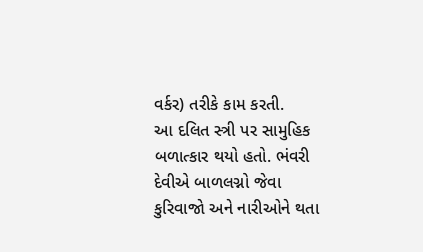વર્કર) તરીકે કામ કરતી.
આ દલિત સ્ત્રી પર સામુહિક બળાત્કાર થયો હતો. ભંવરી દેવીએ બાળલગ્નો જેવા કુરિવાજો અને નારીઓને થતા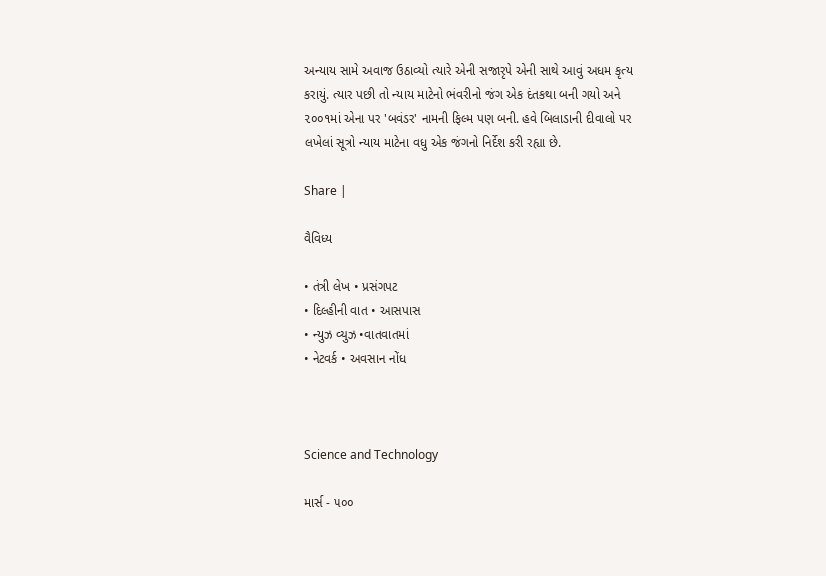અન્યાય સામે અવાજ ઉઠાવ્યો ત્યારે એની સજારૃપે એની સાથે આવું અધમ કૃત્ય કરાયું. ત્યાર પછી તો ન્યાય માટેનો ભંવરીનો જંગ એક દંતકથા બની ગયો અને ૨૦૦૧માં એના પર 'બવંડર' નામની ફિલ્મ પણ બની. હવે બિલાડાની દીવાલો પર લખેલાં સૂત્રો ન્યાય માટેના વધુ એક જંગનો નિર્દેશ કરી રહ્યા છે.

Share |

વૈવિધ્ય

• તંત્રી લેખ • પ્રસંગપટ
• દિલ્હીની વાત • આસપાસ
• ન્યુઝ વ્યુઝ •વાતવાતમાં
• નેટવર્ક • અવસાન નોંધ



Science and Technology

માર્સ - ૫૦૦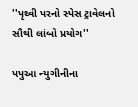''પૃથ્વી પરનો સ્પેસ ટ્રાવેલનો સૌથી લાંબો પ્રયોગ''

પપુઆ ન્યુગીનીના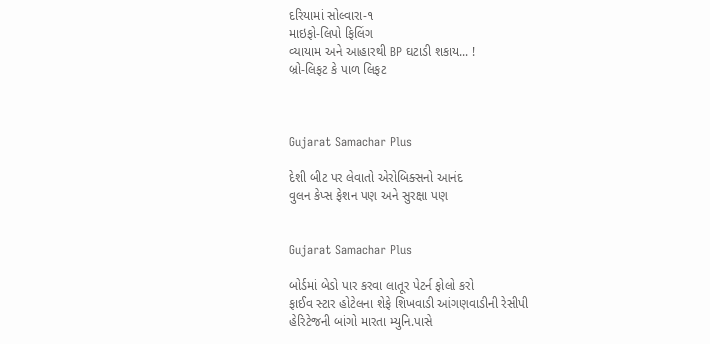દરિયામાં સોલ્વારા-૧
માઇફો-લિપો ફિલિંગ
વ્યાયામ અને આહારથી BP ઘટાડી શકાય... !
બ્રો-લિફટ કે પાળ લિફટ



Gujarat Samachar Plus

દેશી બીટ પર લેવાતો એરોબિક્સનો આનંદ
વુલન કેપ્સ ફેશન પણ અને સુરક્ષા પણ


Gujarat Samachar Plus

બોર્ડમાં બેડો પાર કરવા લાતૂર પેટર્ન ફોલો કરો
ફાઈવ સ્ટાર હોટેલના શેફે શિખવાડી આંગણવાડીની રેસીપી
હેરિટેજની બાંગો મારતા મ્યુનિ.પાસે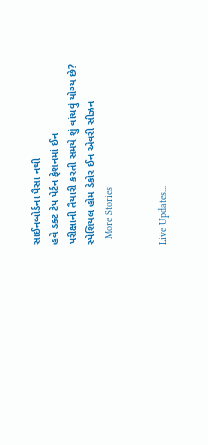સાઈનબોર્ડના પૈસા નથી
હવે ડક્ટ ટેપ પેર્ટન ફેશનમાં ઈન
પરીક્ષાની તૈયારી કરતી સમયે શું વાંચવું યોગ્ય છે?
સ્પેશિયલ હોમ ડેકોર ઈન એવરી સીઝન
  More Stories


Live Updates...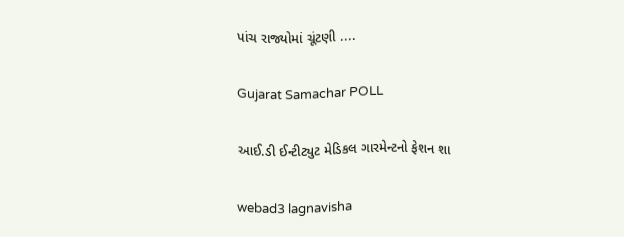પાંચ રાજ્યોમાં ચૂંટણી ....

Gujarat Samachar POLL

આઈ.ડી ઈન્ટીટ્યુટ મેડિકલ ગારમેન્ટનો ફેશન શા

webad3 lagnavisha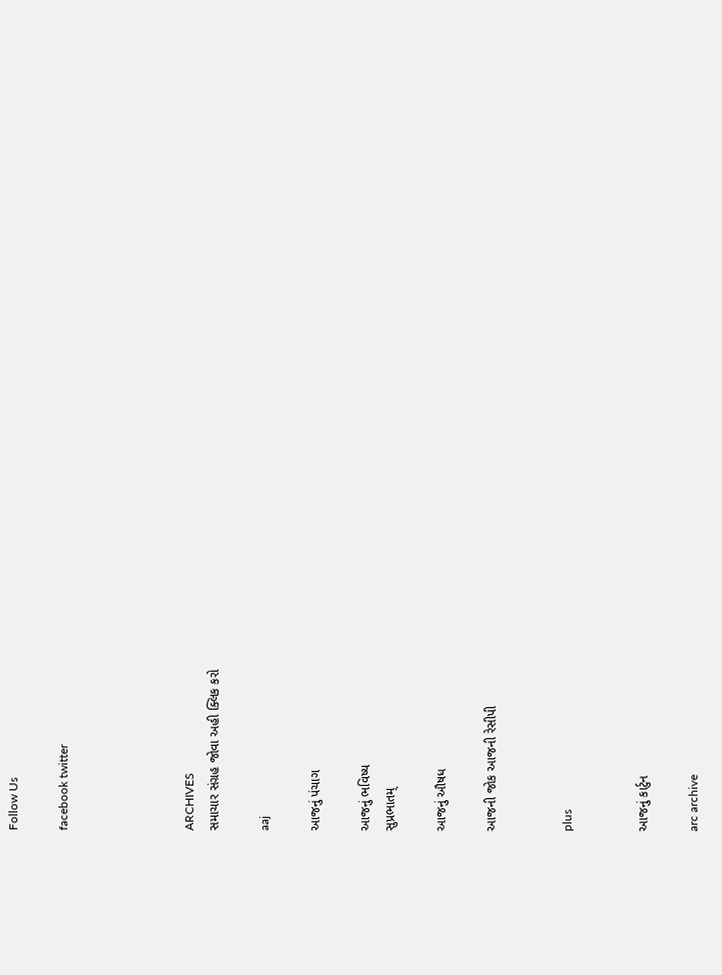Follow Us

facebook twitter




ARCHIVES
સમાચાર સંગ્રહ જોવા અહી ક્લિક કરો

aaj

આજનું પંચાગ

આજનું ભવિષ્ય
સુપ્રભાતમ્

આજનું ઔષધ

આજની જોક આજની રેસીપી


plus


આજનું કાર્ટુન

arc archive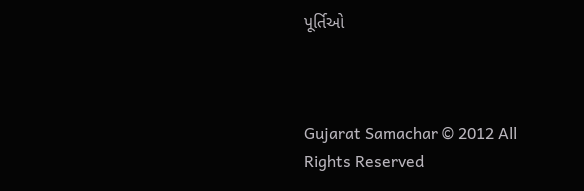પૂર્તિઓ



Gujarat Samachar © 2012 All Rights Reserved